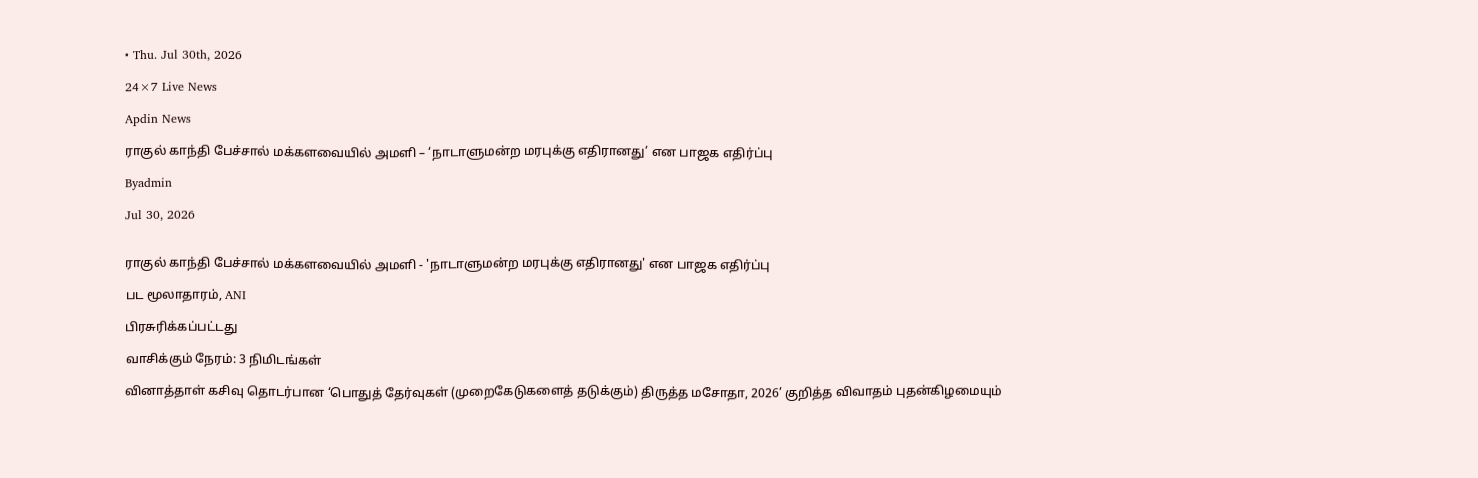• Thu. Jul 30th, 2026

24×7 Live News

Apdin News

ராகுல் காந்தி பேச்சால் மக்களவையில் அமளி – ‘நாடாளுமன்ற மரபுக்கு எதிரானது’ என பாஜக எதிர்ப்பு

Byadmin

Jul 30, 2026


ராகுல் காந்தி பேச்சால் மக்களவையில் அமளி - 'நாடாளுமன்ற மரபுக்கு எதிரானது' என பாஜக எதிர்ப்பு

பட மூலாதாரம், ANI

பிரசுரிக்கப்பட்டது

வாசிக்கும் நேரம்: 3 நிமிடங்கள்

வினாத்தாள் கசிவு தொடர்பான ‘பொதுத் தேர்வுகள் (முறைகேடுகளைத் தடுக்கும்) திருத்த மசோதா, 2026’ குறித்த விவாதம் புதன்கிழமையும்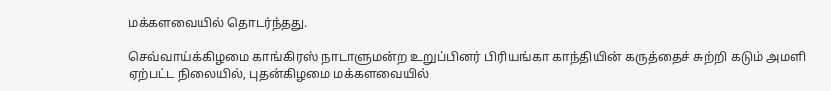மக்களவையில் தொடர்ந்தது.

செவ்வாய்க்கிழமை காங்கிரஸ் நாடாளுமன்ற உறுப்பினர் பிரியங்கா காந்தியின் கருத்தைச் சுற்றி கடும் அமளி ஏற்பட்ட நிலையில், புதன்கிழமை மக்களவையில்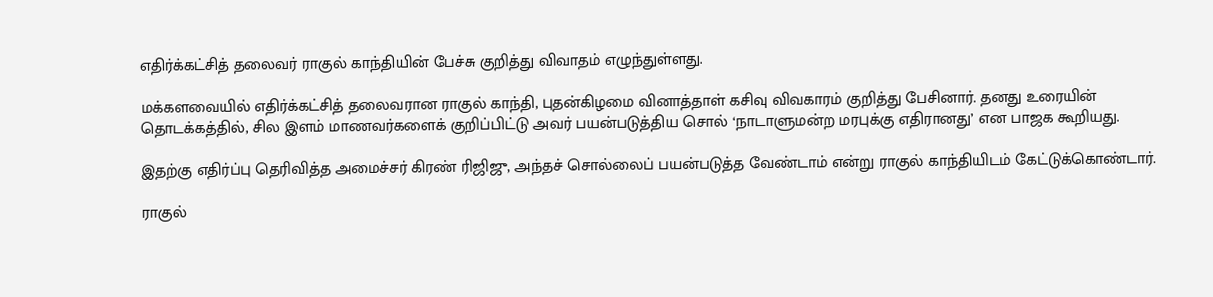எதிர்க்கட்சித் தலைவர் ராகுல் காந்தியின் பேச்சு குறித்து விவாதம் எழுந்துள்ளது.

மக்களவையில் எதிர்க்கட்சித் தலைவரான ராகுல் காந்தி, புதன்கிழமை வினாத்தாள் கசிவு விவகாரம் குறித்து பேசினார். தனது உரையின் தொடக்கத்தில், சில இளம் மாணவர்களைக் குறிப்பிட்டு அவர் பயன்படுத்திய சொல் ‘நாடாளுமன்ற மரபுக்கு எதிரானது’ என பாஜக கூறியது.

இதற்கு எதிர்ப்பு தெரிவித்த அமைச்சர் கிரண் ரிஜிஜு, அந்தச் சொல்லைப் பயன்படுத்த வேண்டாம் என்று ராகுல் காந்தியிடம் கேட்டுக்கொண்டார்.

ராகுல்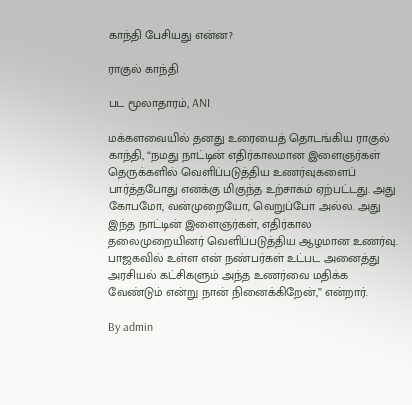காந்தி பேசியது என்ன?

ராகுல் காந்தி

பட மூலாதாரம், ANI

மக்களவையில் தனது உரையைத் தொடங்கிய ராகுல் காந்தி, “நமது நாட்டின் எதிர்காலமான இளைஞர்கள் தெருக்களில் வெளிப்படுத்திய உணர்வுகளைப் பார்த்தபோது எனக்கு மிகுந்த உற்சாகம் ஏற்பட்டது. அது கோபமோ, வன்முறையோ, வெறுப்போ அல்ல. அது இந்த நாட்டின் இளைஞர்கள், எதிர்கால தலைமுறையினர் வெளிப்படுத்திய ஆழமான உணர்வு. பாஜகவில் உள்ள என் நண்பர்கள் உட்பட அனைத்து அரசியல் கட்சிகளும் அந்த உணர்வை மதிக்க வேண்டும் என்று நான் நினைக்கிறேன்,” என்றார்.

By admin